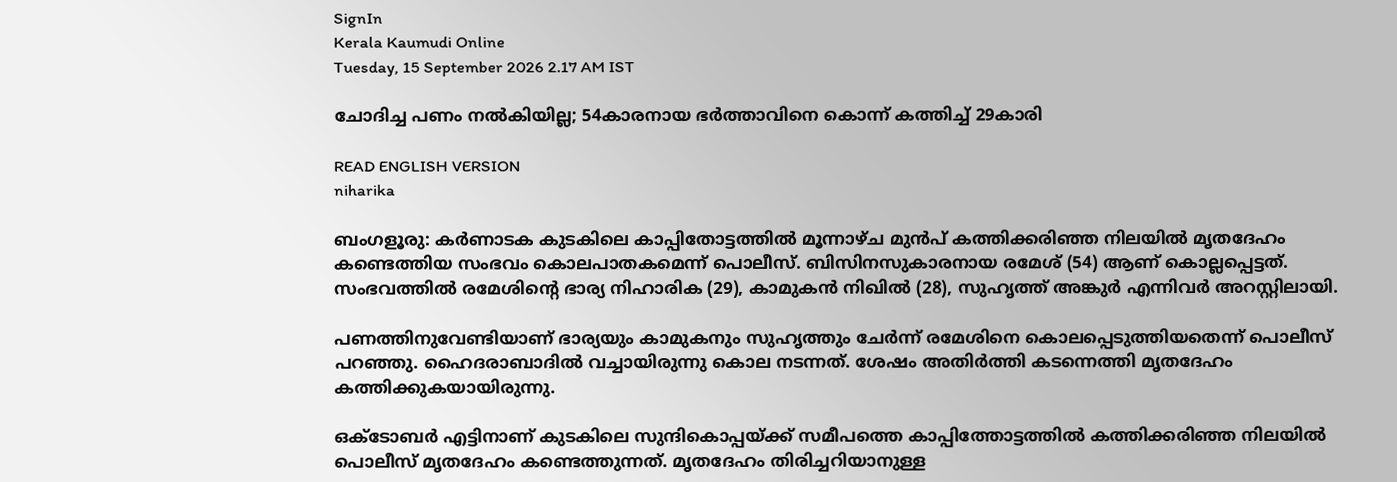SignIn
Kerala Kaumudi Online
Tuesday, 15 September 2026 2.17 AM IST

ചോദിച്ച പണം നൽകിയില്ല; 54കാരനായ ഭർത്താവിനെ കൊന്ന് കത്തിച്ച് 29കാരി

READ ENGLISH VERSION
niharika

ബംഗളൂരു: കർണാടക കുടകിലെ കാപ്പിതോട്ടത്തിൽ മൂന്നാഴ്‌ച മുൻപ് കത്തിക്കരിഞ്ഞ നിലയിൽ മൃതദേഹം കണ്ടെത്തിയ സംഭവം കൊലപാതകമെന്ന് പൊലീസ്. ബിസിനസുകാരനായ രമേശ് (54) ആണ് കൊല്ലപ്പെട്ടത്. സംഭവത്തിൽ രമേശിന്റെ ഭാര്യ നിഹാരിക (29), കാമുകൻ നിഖിൽ (28), സുഹൃത്ത് അങ്കുർ എന്നിവർ അറസ്റ്റിലായി.

പണത്തിനുവേണ്ടിയാണ് ഭാര്യയും കാമുകനും സുഹൃത്തും ചേർന്ന് രമേശിനെ കൊലപ്പെടുത്തിയതെന്ന് പൊലീസ് പറഞ്ഞു. ഹൈദരാബാദിൽ വച്ചായിരുന്നു കൊല നടന്നത്. ശേഷം അതിർത്തി കടന്നെത്തി മൃതദേഹം കത്തിക്കുകയായിരുന്നു.

ഒക്‌ടോബർ എട്ടിനാണ് കുടകിലെ സുന്ദികൊപ്പയ്ക്ക് സമീപത്തെ കാപ്പിത്തോട്ടത്തിൽ കത്തിക്കരിഞ്ഞ നിലയിൽ പൊലീസ് മൃതദേഹം കണ്ടെത്തുന്നത്. മൃതദേഹം തിരിച്ചറിയാനുള്ള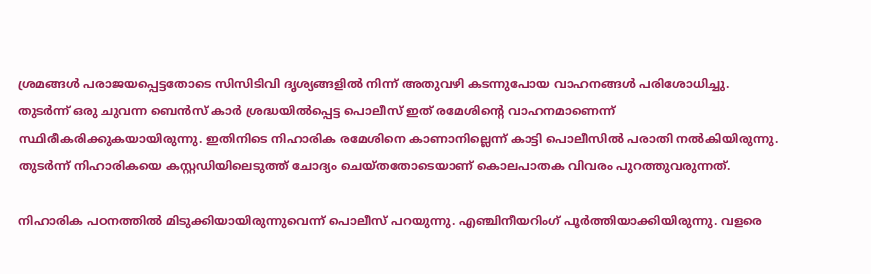ശ്രമങ്ങൾ പരാജയപ്പെട്ടതോടെ സിസിടിവി ദൃശ്യങ്ങളിൽ നിന്ന് അതുവഴി കടന്നുപോയ വാഹനങ്ങൾ പരിശോധിച്ചു. തുടർന്ന് ഒരു ചുവന്ന ബെൻസ് കാർ ശ്രദ്ധയിൽപ്പെട്ട പൊലീസ് ഇത് രമേശിന്റെ വാഹനമാണെന്ന് സ്ഥിരീകരിക്കുകയായിരുന്നു. ഇതിനിടെ നിഹാരിക രമേശിനെ കാണാനില്ലെന്ന് കാട്ടി പൊലീസിൽ പരാതി നൽകിയിരുന്നു. തുടർന്ന് നിഹാരികയെ കസ്റ്റഡിയിലെടുത്ത് ചോദ്യം ചെയ്തതോടെയാണ് കൊലപാതക വിവരം പുറത്തുവരുന്നത്.

നിഹാരിക പഠനത്തിൽ മിടുക്കിയായിരുന്നുവെന്ന് പൊലീസ് പറയുന്നു. എഞ്ചിനീയറിംഗ് പൂർത്തിയാക്കിയിരുന്നു. വളരെ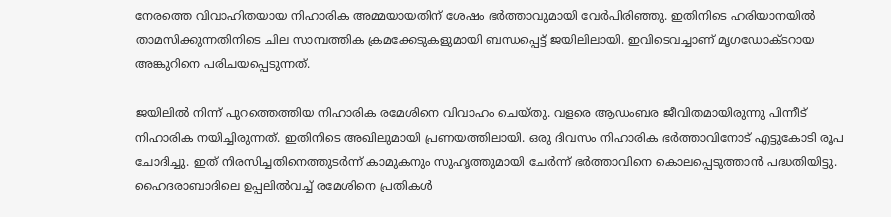നേരത്തെ വിവാഹിതയായ നിഹാരിക അമ്മയായതിന് ശേഷം ഭർത്താവുമായി വേർപിരിഞ്ഞു. ഇതിനിടെ ഹരിയാനയിൽ താമസിക്കുന്നതിനിടെ ചില സാമ്പത്തിക ക്രമക്കേടുകളുമായി ബന്ധപ്പെട്ട് ജയിലിലായി. ഇവിടെവച്ചാണ് മൃഗഡോക്‌ടറായ അങ്കുറിനെ പരിചയപ്പെടുന്നത്.

ജയിലിൽ നിന്ന് പുറത്തെത്തിയ നിഹാരിക രമേശിനെ വിവാഹം ചെയ്തു. വളരെ ആഡംബര ജീവിതമായിരുന്നു പിന്നീട് നിഹാരിക നയിച്ചിരുന്നത്. ഇതിനിടെ അഖിലുമായി പ്രണയത്തിലായി. ഒരു ദിവസം നിഹാരിക ഭർത്താവിനോട് എട്ടുകോടി രൂപ ചോദിച്ചു. ഇത് നിരസിച്ചതിനെത്തുടർന്ന് കാമുകനും സുഹൃത്തുമായി ചേർന്ന് ഭർത്താവിനെ കൊലപ്പെടുത്താൻ പദ്ധതിയിട്ടു. ഹൈദരാബാദിലെ ഉപ്പലിൽവച്ച് രമേശിനെ പ്രതികൾ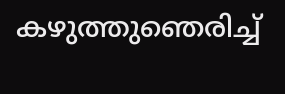കഴുത്തുഞെരിച്ച്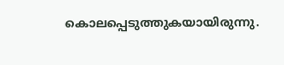കൊലപ്പെടുത്തുകയായിരുന്നു.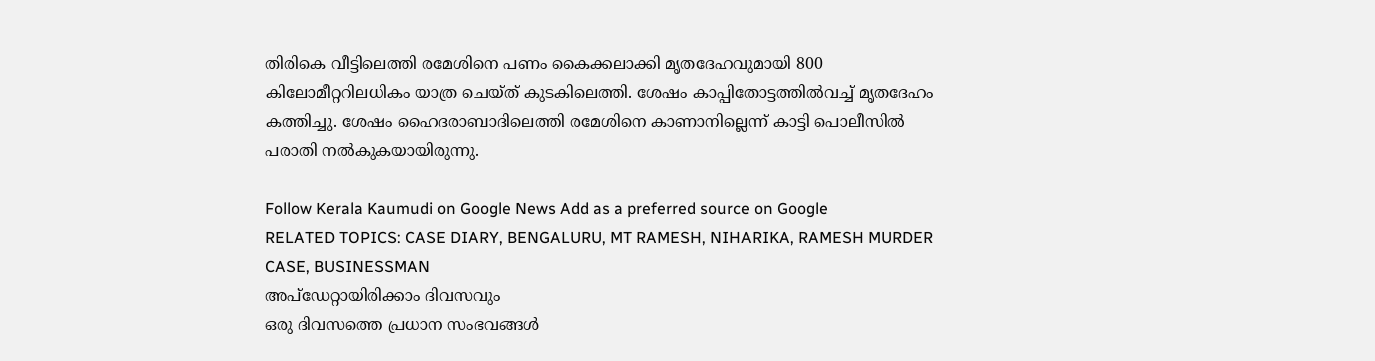തിരികെ വീട്ടിലെത്തി രമേശിനെ പണം കൈക്കലാക്കി മൃതദേഹവുമായി 800 കിലോമീറ്ററിലധികം യാത്ര ചെയ്ത് കുട‌കിലെത്തി. ശേഷം കാപ്പിതോട്ടത്തിൽവച്ച് മൃതദേഹം കത്തിച്ചു. ശേഷം ഹൈദരാബാദിലെത്തി രമേശിനെ കാണാനില്ലെന്ന് കാട്ടി പൊലീസിൽ പരാതി നൽകുകയായിരുന്നു.

Follow Kerala Kaumudi on Google News Add as a preferred source on Google
RELATED TOPICS: CASE DIARY, BENGALURU, MT RAMESH, NIHARIKA, RAMESH MURDER CASE, BUSINESSMAN
അപ്ഡേറ്റായിരിക്കാം ദിവസവും
ഒരു ദിവസത്തെ പ്രധാന സംഭവങ്ങൾ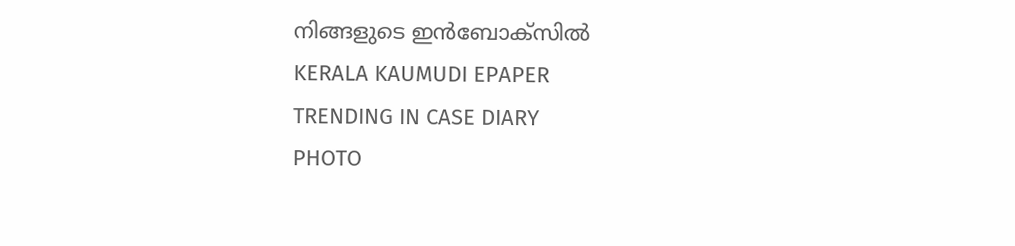നിങ്ങളുടെ ഇൻബോക്സിൽ
KERALA KAUMUDI EPAPER
TRENDING IN CASE DIARY
PHOTO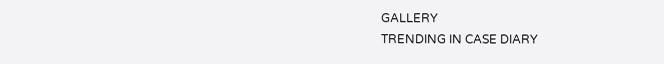GALLERY
TRENDING IN CASE DIARY